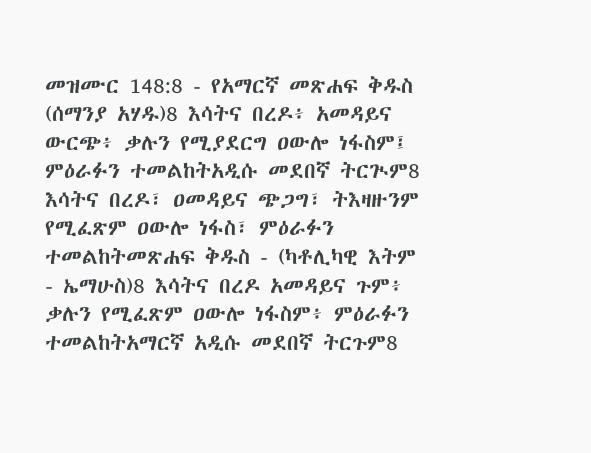መዝሙር 148:8 - የአማርኛ መጽሐፍ ቅዱስ (ሰማንያ አሃዱ)8 እሳትና በረዶ፥ አመዳይና ውርጭ፥ ቃሉን የሚያደርግ ዐውሎ ነፋስም፤ ምዕራፉን ተመልከትአዲሱ መደበኛ ትርጒም8 እሳትና በረዶ፣ ዐመዳይና ጭጋግ፣ ትእዛዙንም የሚፈጽም ዐውሎ ነፋስ፣ ምዕራፉን ተመልከትመጽሐፍ ቅዱስ - (ካቶሊካዊ እትም - ኤማሁስ)8 እሳትና በረዶ አመዳይና ጉም፥ ቃሉን የሚፈጽም ዐውሎ ነፋስም፥ ምዕራፉን ተመልከትአማርኛ አዲሱ መደበኛ ትርጉም8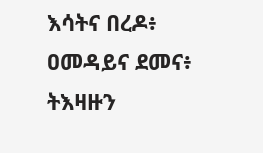እሳትና በረዶ፥ ዐመዳይና ደመና፥ ትእዛዙን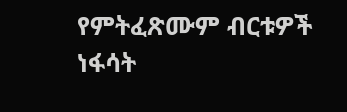የምትፈጽሙም ብርቱዎች ነፋሳት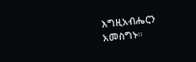እግዚአብሔርን አመስግኑ።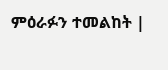ምዕራፉን ተመልከት |